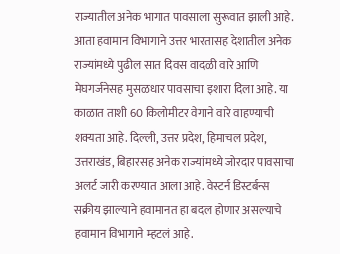राज्यातील अनेक भागात पावसाला सुरूवात झाली आहे. आता हवामान विभागाने उत्तर भारतासह देशातील अनेक राज्यांमध्ये पुढील सात दिवस वादळी वारे आणि मेघगर्जनेसह मुसळधार पावसाचा इशारा दिला आहे. या काळात ताशी 60 किलोमीटर वेगाने वारे वाहण्याची शक्यता आहे. दिल्ली, उत्तर प्रदेश, हिमाचल प्रदेश, उत्तराखंड, बिहारसह अनेक राज्यांमध्ये जोरदार पावसाचा अलर्ट जारी करण्यात आला आहे. वेस्टर्न डिस्टर्बन्स सक्रीय झाल्याने हवामानत हा बदल होणार असल्याचे हवामान विभागाने म्हटलं आहे.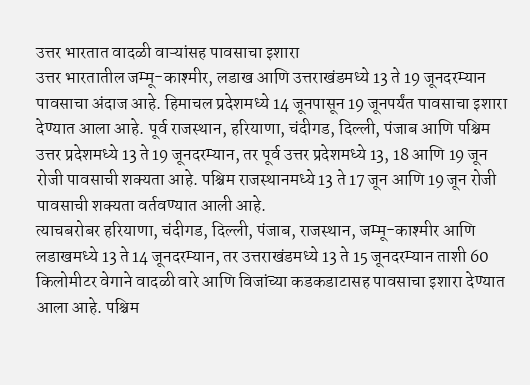उत्तर भारतात वादळी वाऱ्यांसह पावसाचा इशारा
उत्तर भारतातील जम्मू-काश्मीर, लडाख आणि उत्तराखंडमध्ये 13 ते 19 जूनदरम्यान पावसाचा अंदाज आहे. हिमाचल प्रदेशमध्ये 14 जूनपासून 19 जूनपर्यंत पावसाचा इशारा देण्यात आला आहे. पूर्व राजस्थान, हरियाणा, चंदीगड, दिल्ली, पंजाब आणि पश्चिम उत्तर प्रदेशमध्ये 13 ते 19 जूनदरम्यान, तर पूर्व उत्तर प्रदेशमध्ये 13, 18 आणि 19 जून रोजी पावसाची शक्यता आहे. पश्चिम राजस्थानमध्ये 13 ते 17 जून आणि 19 जून रोजी पावसाची शक्यता वर्तवण्यात आली आहे.
त्याचबरोबर हरियाणा, चंदीगड, दिल्ली, पंजाब, राजस्थान, जम्मू-काश्मीर आणि लडाखमध्ये 13 ते 14 जूनदरम्यान, तर उत्तराखंडमध्ये 13 ते 15 जूनदरम्यान ताशी 60 किलोमीटर वेगाने वादळी वारे आणि विजांच्या कडकडाटासह पावसाचा इशारा देण्यात आला आहे. पश्चिम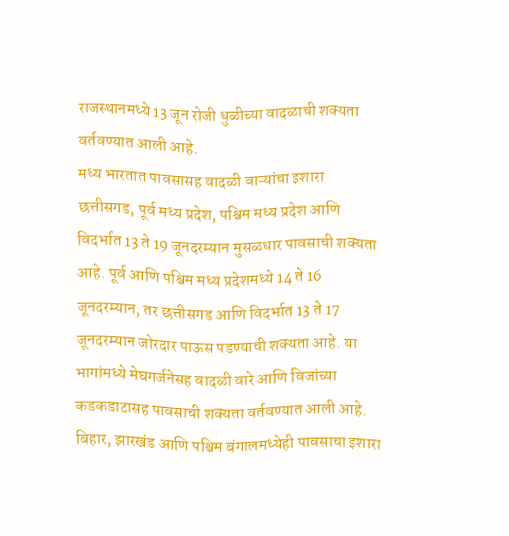राजस्थानमध्ये 13 जून रोजी धुळीच्या वादळाची शक्यता वर्तवण्यात आली आहे.
मध्य भारतात पावसासह वादळी वाऱ्यांचा इशारा
छत्तीसगड, पूर्व मध्य प्रदेश, पश्चिम मध्य प्रदेश आणि विदर्भात 13 ते 19 जूनदरम्यान मुसळधार पावसाची शक्यता आहे. पूर्व आणि पश्चिम मध्य प्रदेशमध्ये 14 ते 16 जूनदरम्यान, तर छत्तीसगड आणि विदर्भात 13 ते 17 जूनदरम्यान जोरदार पाऊस पडण्याची शक्यता आहे. या भागांमध्ये मेघगर्जनेसह वादळी वारे आणि विजांच्या कडकडाटासह पावसाची शक्यता वर्तवण्यात आली आहे.
बिहार, झारखंड आणि पश्चिम बंगालमध्येही पावसाचा इशारा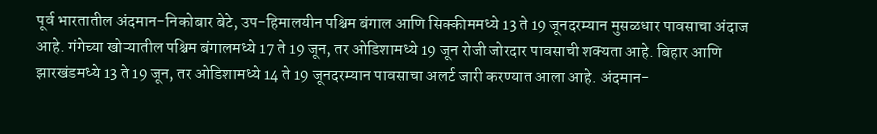पूर्व भारतातील अंदमान-निकोबार बेटे, उप-हिमालयीन पश्चिम बंगाल आणि सिक्कीममध्ये 13 ते 19 जूनदरम्यान मुसळधार पावसाचा अंदाज आहे. गंगेच्या खोऱ्यातील पश्चिम बंगालमध्ये 17 ते 19 जून, तर ओडिशामध्ये 19 जून रोजी जोरदार पावसाची शक्यता आहे. बिहार आणि झारखंडमध्ये 13 ते 19 जून, तर ओडिशामध्ये 14 ते 19 जूनदरम्यान पावसाचा अलर्ट जारी करण्यात आला आहे. अंदमान-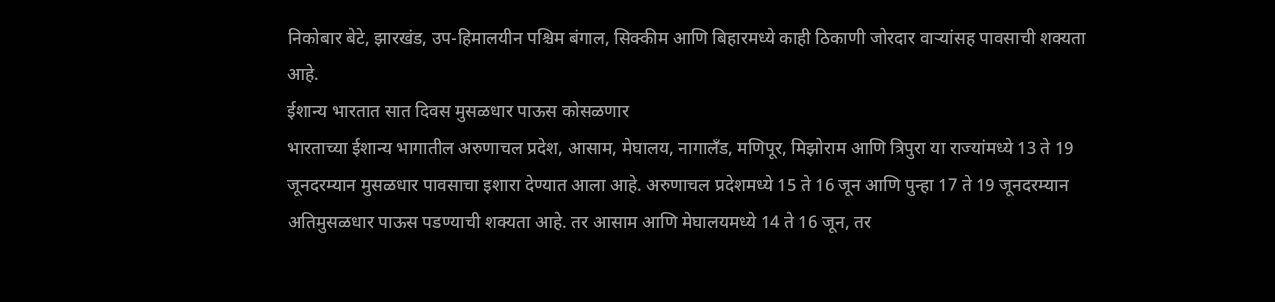निकोबार बेटे, झारखंड, उप-हिमालयीन पश्चिम बंगाल, सिक्कीम आणि बिहारमध्ये काही ठिकाणी जोरदार वाऱ्यांसह पावसाची शक्यता आहे.
ईशान्य भारतात सात दिवस मुसळधार पाऊस कोसळणार
भारताच्या ईशान्य भागातील अरुणाचल प्रदेश, आसाम, मेघालय, नागालँड, मणिपूर, मिझोराम आणि त्रिपुरा या राज्यांमध्ये 13 ते 19 जूनदरम्यान मुसळधार पावसाचा इशारा देण्यात आला आहे. अरुणाचल प्रदेशमध्ये 15 ते 16 जून आणि पुन्हा 17 ते 19 जूनदरम्यान अतिमुसळधार पाऊस पडण्याची शक्यता आहे. तर आसाम आणि मेघालयमध्ये 14 ते 16 जून, तर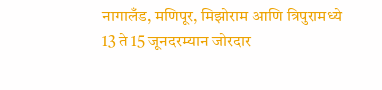नागालँड, मणिपूर, मिझोराम आणि त्रिपुरामध्ये 13 ते 15 जूनदरम्यान जोरदार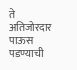ते अतिजोरदार पाऊस पडण्याची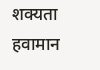शक्यता हवामान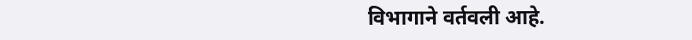विभागाने वर्तवली आहे.